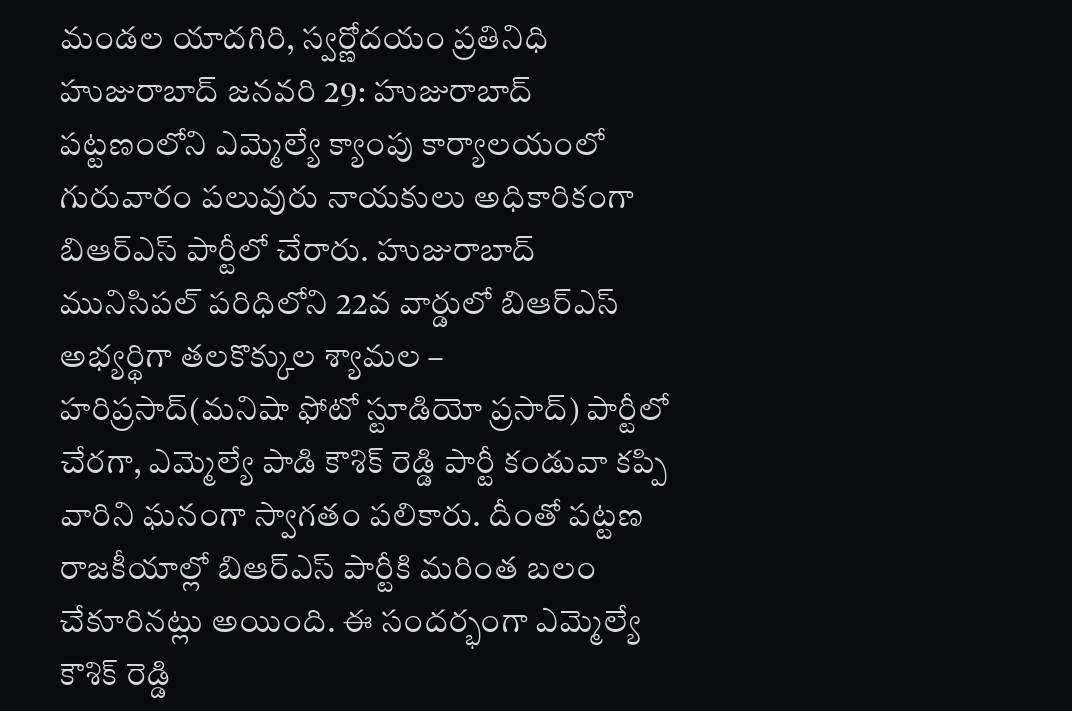మండల యాదగిరి, స్వర్ణోదయం ప్రతినిధి హుజురాబాద్ జనవరి 29: హుజురాబాద్ పట్టణంలోని ఎమ్మెల్యే క్యాంపు కార్యాలయంలో గురువారం పలువురు నాయకులు అధికారికంగా బిఆర్ఎస్ పార్టీలో చేరారు. హుజురాబాద్ మునిసిపల్ పరిధిలోని 22వ వార్డులో బిఆర్ఎస్ అభ్యర్థిగా తలకొక్కుల శ్యామల – హరిప్రసాద్(మనిషా ఫోటో స్టూడియో ప్రసాద్) పార్టీలో చేరగా, ఎమ్మెల్యే పాడి కౌశిక్ రెడ్డి పార్టీ కండువా కప్పి వారిని ఘనంగా స్వాగతం పలికారు. దీంతో పట్టణ రాజకీయాల్లో బిఆర్ఎస్ పార్టీకి మరింత బలం చేకూరినట్లు అయింది. ఈ సందర్భంగా ఎమ్మెల్యే కౌశిక్ రెడ్డి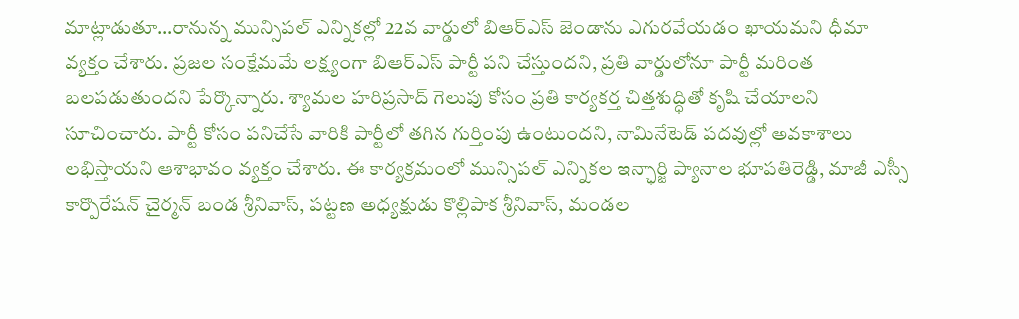మాట్లాడుతూ…రానున్న మున్సిపల్ ఎన్నికల్లో 22వ వార్డులో బిఆర్ఎస్ జెండాను ఎగురవేయడం ఖాయమని ధీమా వ్యక్తం చేశారు. ప్రజల సంక్షేమమే లక్ష్యంగా బిఆర్ఎస్ పార్టీ పని చేస్తుందని, ప్రతి వార్డులోనూ పార్టీ మరింత బలపడుతుందని పేర్కొన్నారు. శ్యామల హరిప్రసాద్ గెలుపు కోసం ప్రతి కార్యకర్త చిత్తశుద్ధితో కృషి చేయాలని సూచించారు. పార్టీ కోసం పనిచేసే వారికి పార్టీలో తగిన గుర్తింపు ఉంటుందని, నామినేటెడ్ పదవుల్లో అవకాశాలు లభిస్తాయని ఆశాభావం వ్యక్తం చేశారు. ఈ కార్యక్రమంలో మున్సిపల్ ఎన్నికల ఇన్ఛార్జి ప్యానాల భూపతిరెడ్డి, మాజీ ఎస్సీ కార్పొరేషన్ చైర్మన్ బండ శ్రీనివాస్, పట్టణ అధ్యక్షుడు కొల్లిపాక శ్రీనివాస్, మండల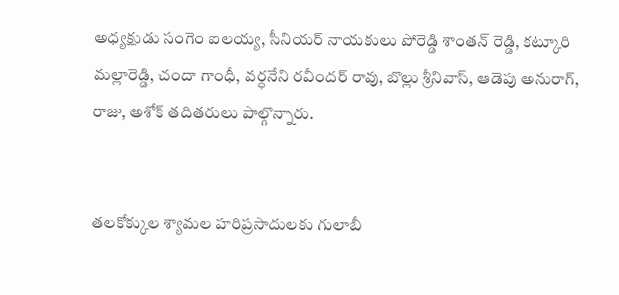అధ్యక్షుడు సంగెం ఐలయ్య, సీనియర్ నాయకులు పోరెడ్డి శాంతన్ రెడ్డి, కట్కూరి మల్లారెడ్డి, చందా గాంధీ, వర్ధనేని రవీందర్ రావు, బొల్లు శ్రీనివాస్, ఆడెపు అనురాగ్, రాజు, అశోక్ తదితరులు పాల్గొన్నారు.


తలకోక్కుల శ్యామల హరిప్రసాదులకు గులాబీ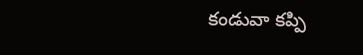కండువా కప్పి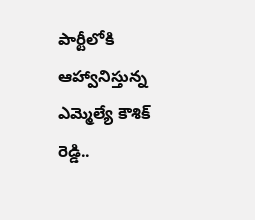పార్టీలోకి ఆహ్వానిస్తున్న ఎమ్మెల్యే కౌశిక్ రెడ్డి..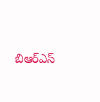బిఆర్ఎస్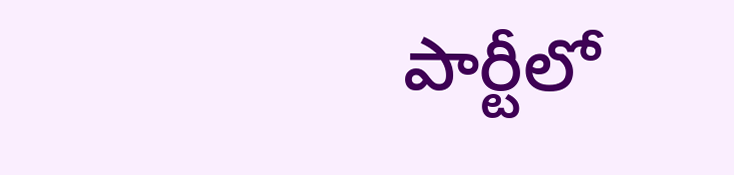పార్టీలో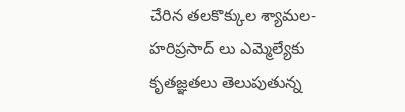చేరిన తలకొక్కుల శ్యామల- హరిప్రసాద్ లు ఎమ్మెల్యేకు కృతజ్ఞతలు తెలుపుతున్న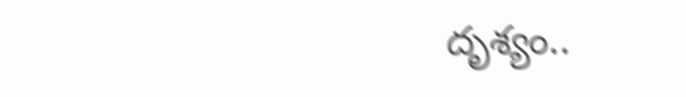దృశ్యం..